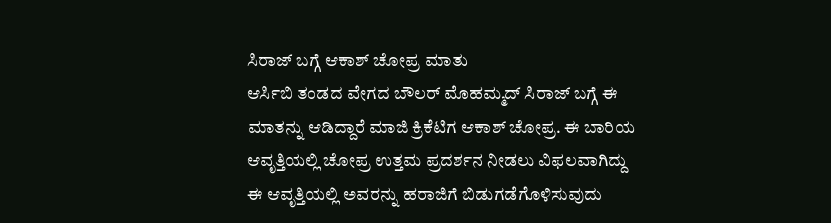ಸಿರಾಜ್ ಬಗ್ಗೆ ಆಕಾಶ್ ಚೋಪ್ರ ಮಾತು
ಆರ್ಸಿಬಿ ತಂಡದ ವೇಗದ ಬೌಲರ್ ಮೊಹಮ್ಮದ್ ಸಿರಾಜ್ ಬಗ್ಗೆ ಈ ಮಾತನ್ನು ಆಡಿದ್ದಾರೆ ಮಾಜಿ ಕ್ರಿಕೆಟಿಗ ಆಕಾಶ್ ಚೋಪ್ರ. ಈ ಬಾರಿಯ ಆವೃತ್ತಿಯಲ್ಲಿ ಚೋಪ್ರ ಉತ್ತಮ ಪ್ರದರ್ಶನ ನೀಡಲು ವಿಫಲವಾಗಿದ್ದು ಈ ಆವೃತ್ತಿಯಲ್ಲಿ ಅವರನ್ನು ಹರಾಜಿಗೆ ಬಿಡುಗಡೆಗೊಳಿಸುವುದು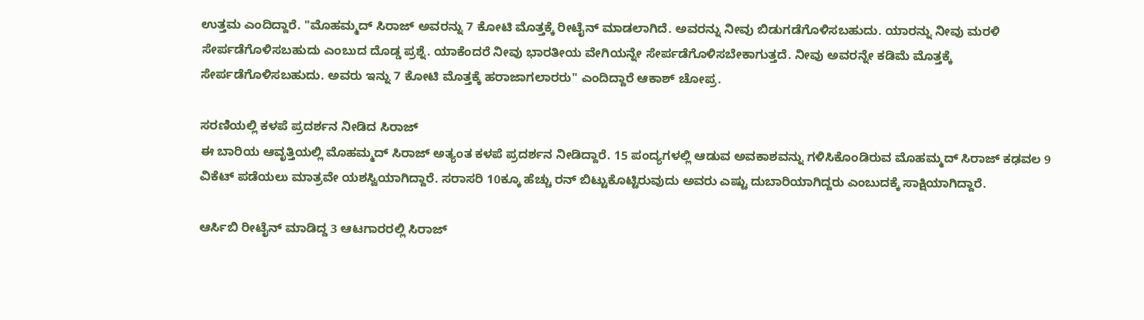ಉತ್ತಮ ಎಂದಿದ್ದಾರೆ. "ಮೊಹಮ್ಮದ್ ಸಿರಾಜ್ ಅವರನ್ನು 7 ಕೋಟಿ ಮೊತ್ತಕ್ಕೆ ರೀಟೈನ್ ಮಾಡಲಾಗಿದೆ. ಅವರನ್ನು ನೀವು ಬಿಡುಗಡೆಗೊಳಿಸಬಹುದು. ಯಾರನ್ನು ನೀವು ಮರಳಿ ಸೇರ್ಪಡೆಗೊಳಿಸಬಹುದು ಎಂಬುದ ದೊಡ್ಡ ಪ್ರಶ್ನೆ. ಯಾಕೆಂದರೆ ನೀವು ಭಾರತೀಯ ವೇಗಿಯನ್ನೇ ಸೇರ್ಪಡೆಗೊಳಿಸಬೇಕಾಗುತ್ತದೆ. ನೀವು ಅವರನ್ನೇ ಕಡಿಮೆ ಮೊತ್ತಕ್ಕೆ ಸೇರ್ಪಡೆಗೊಳಿಸಬಹುದು. ಅವರು ಇನ್ನು 7 ಕೋಟಿ ಮೊತ್ತಕ್ಕೆ ಹರಾಜಾಗಲಾರರು" ಎಂದಿದ್ದಾರೆ ಆಕಾಶ್ ಚೋಪ್ರ.

ಸರಣಿಯಲ್ಲಿ ಕಳಪೆ ಪ್ರದರ್ಶನ ನೀಡಿದ ಸಿರಾಜ್
ಈ ಬಾರಿಯ ಆವೃತ್ತಿಯಲ್ಲಿ ಮೊಹಮ್ಮದ್ ಸಿರಾಜ್ ಅತ್ಯಂತ ಕಳಪೆ ಪ್ರದರ್ಶನ ನೀಡಿದ್ದಾರೆ. 15 ಪಂದ್ಯಗಳಲ್ಲಿ ಆಡುವ ಅವಕಾಶವನ್ನು ಗಳಿಸಿಕೊಂಡಿರುವ ಮೊಹಮ್ಮದ್ ಸಿರಾಜ್ ಕಢವಲ 9 ವಿಕೆಟ್ ಪಡೆಯಲು ಮಾತ್ರವೇ ಯಶಸ್ವಿಯಾಗಿದ್ದಾರೆ. ಸರಾಸರಿ 10ಕ್ಕೂ ಹೆಚ್ಚು ರನ್ ಬಿಟ್ಟುಕೊಟ್ಟಿರುವುದು ಅವರು ಎಷ್ಟು ದುಬಾರಿಯಾಗಿದ್ದರು ಎಂಬುದಕ್ಕೆ ಸಾಕ್ಷಿಯಾಗಿದ್ದಾರೆ.

ಆರ್ಸಿಬಿ ರೀಟೈನ್ ಮಾಡಿದ್ದ 3 ಆಟಗಾರರಲ್ಲಿ ಸಿರಾಜ್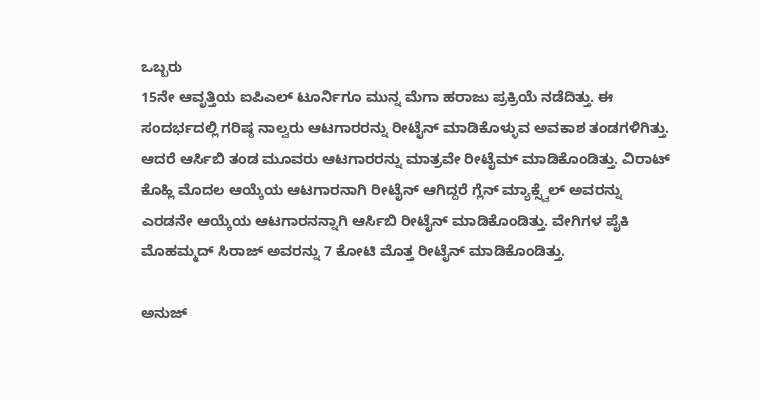ಒಬ್ಬರು
15ನೇ ಆವೃತ್ತಿಯ ಐಪಿಎಲ್ ಟೂರ್ನಿಗೂ ಮುನ್ನ ಮೆಗಾ ಹರಾಜು ಪ್ರಕ್ರಿಯೆ ನಡೆದಿತ್ತು. ಈ ಸಂದರ್ಭದಲ್ಲಿ ಗರಿಷ್ಠ ನಾಲ್ವರು ಆಟಗಾರರನ್ನು ರೀಟೈನ್ ಮಾಡಿಕೊಳ್ಳುವ ಅವಕಾಶ ತಂಡಗಳಿಗಿತ್ತು. ಆದರೆ ಆರ್ಸಿಬಿ ತಂಡ ಮೂವರು ಆಟಗಾರರನ್ನು ಮಾತ್ರವೇ ರೀಟೈಮ್ ಮಾಡಿಕೊಂಡಿತ್ತು. ವಿರಾಟ್ ಕೊಹ್ಲಿ ಮೊದಲ ಆಯ್ಕೆಯ ಆಟಗಾರನಾಗಿ ರೀಟೈನ್ ಆಗಿದ್ದರೆ ಗ್ಲೆನ್ ಮ್ಯಾಕ್ಸ್ವೆಲ್ ಅವರನ್ನು ಎರಡನೇ ಆಯ್ಕೆಯ ಆಟಗಾರನನ್ನಾಗಿ ಆರ್ಸಿಬಿ ರೀಟೈನ್ ಮಾಡಿಕೊಂಡಿತ್ತು. ವೇಗಿಗಳ ಪೈಕಿ ಮೊಹಮ್ಮದ್ ಸಿರಾಜ್ ಅವರನ್ನು 7 ಕೋಟಿ ಮೊತ್ತ ರೀಟೈನ್ ಮಾಡಿಕೊಂಡಿತ್ತು.

ಅನುಜ್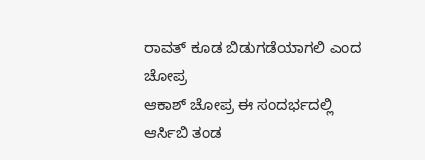ರಾವತ್ ಕೂಡ ಬಿಡುಗಡೆಯಾಗಲಿ ಎಂದ ಚೋಪ್ರ
ಆಕಾಶ್ ಚೋಪ್ರ ಈ ಸಂದರ್ಭದಲ್ಲಿ ಆರ್ಸಿಬಿ ತಂಡ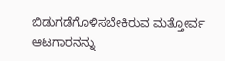ಬಿಡುಗಡೆಗೊಳಿಸಬೇಕಿರುವ ಮತ್ತೋರ್ವ ಆಟಗಾರನನ್ನು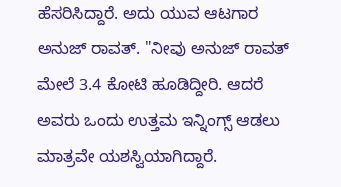ಹೆಸರಿಸಿದ್ದಾರೆ. ಅದು ಯುವ ಆಟಗಾರ ಅನುಜ್ ರಾವತ್. "ನೀವು ಅನುಜ್ ರಾವತ್ ಮೇಲೆ 3.4 ಕೋಟಿ ಹೂಡಿದ್ದೀರಿ. ಆದರೆ ಅವರು ಒಂದು ಉತ್ತಮ ಇನ್ನಿಂಗ್ಸ್ ಆಡಲು ಮಾತ್ರವೇ ಯಶಸ್ವಿಯಾಗಿದ್ದಾರೆ.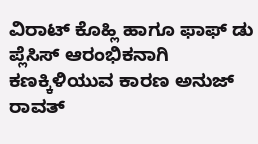ವಿರಾಟ್ ಕೊಹ್ಲಿ ಹಾಗೂ ಫಾಫ್ ಡು ಪ್ಲೆಸಿಸ್ ಆರಂಭಿಕನಾಗಿ ಕಣಕ್ಕಿಳಿಯುವ ಕಾರಣ ಅನುಜ್ ರಾವತ್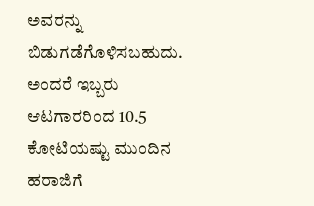ಅವರನ್ನು ಬಿಡುಗಡೆಗೊಳಿಸಬಹುದು. ಅಂದರೆ ಇಬ್ಬರು ಆಟಗಾರರಿಂದ 10.5 ಕೋಟಿಯಷ್ಟು ಮುಂದಿನ ಹರಾಜಿಗೆ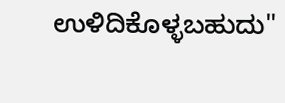ಉಳಿದಿಕೊಳ್ಳಬಹುದು"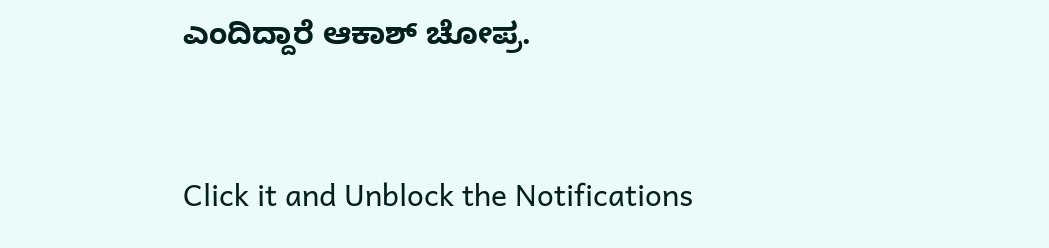ಎಂದಿದ್ದಾರೆ ಆಕಾಶ್ ಚೋಪ್ರ.


Click it and Unblock the Notifications